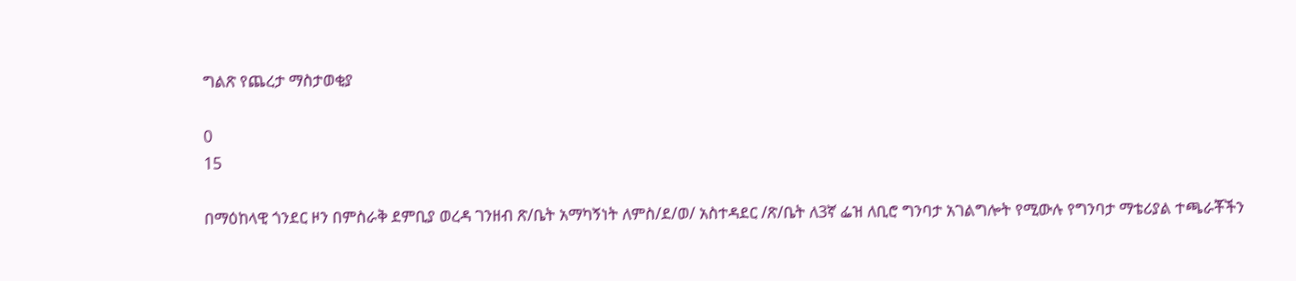ግልጽ የጨረታ ማስታወቂያ

0
15

በማዕከላዊ ጎንደር ዞን በምስራቅ ደምቢያ ወረዳ ገንዘብ ጽ/ቤት አማካኝነት ለምስ/ደ/ወ/ አስተዳደር /ጽ/ቤት ለ3ኛ ፌዝ ለቢሮ ግንባታ አገልግሎት የሚውሉ የግንባታ ማቴሪያል ተጫራቾችን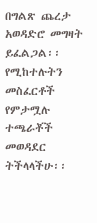በግልጽ ጨረታ አወዳድሮ መግዛት ይፈልጋል፡፡ የሚከተሉትን መስፈርቶች የምታሟሉ ተጫራቾች መወዳደር ትችላላችሁ፡፡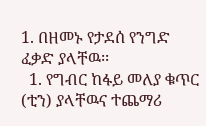1. በዘመኑ የታደሰ የንግድ ፈቃድ ያላቸዉ፡፡
  1. የግብር ከፋይ መለያ ቁጥር (ቲን) ያላቸዉና ተጨማሪ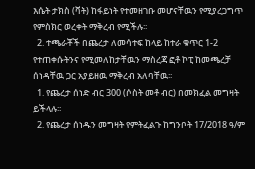እሴት ታክስ (ቫት) ከፋይነት የተመዘገቡ መሆናቸዉን የሚያረጋግጥ የምስክር ወረቀት ማቅረብ የሚችሉ፡፡
  2. ተጫራቾች በጨረታ ለመሳተፍ ከላይ ከተራ ቁጥር 1-2 የተጠቀሱትንና የሚመለከታቸዉን ማስረጃ ፎቶ ኮፒ ከመጫረቻ ሰነዳቸዉ ጋር አያይዘዉ ማቅረብ አለባቸዉ፡፡
  1. የጨረታ ሰነድ ብር 300 (ሶስት መቶ ብር) በመክፈል መግዛት ይችላሉ፡፡
  2. የጨረታ ሰነዱን መግዛት የምትፈልጉ ከግንቦት 17/2018 ዓ/ም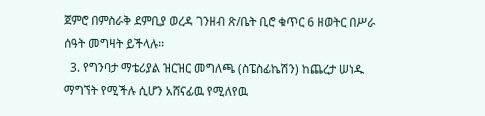ጀምሮ በምስራቅ ደምቢያ ወረዳ ገንዘብ ጽ/ቤት ቢሮ ቁጥር 6 ዘወትር በሥራ ሰዓት መግዛት ይችላሉ፡፡
  3. የግንባታ ማቴሪያል ዝርዝር መግለጫ (ስፔስፊኬሽን) ከጨረታ ሠነዱ ማግኘት የሚችሉ ሲሆን አሸናፊዉ የሚለየዉ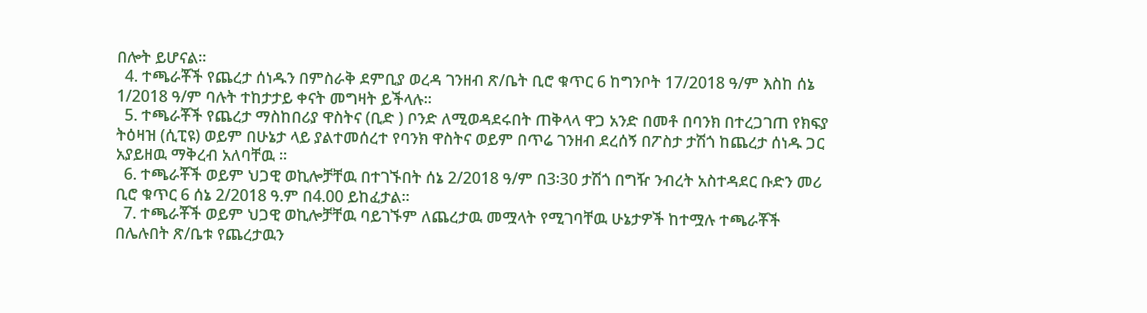በሎት ይሆናል፡፡
  4. ተጫራቾች የጨረታ ሰነዱን በምስራቅ ደምቢያ ወረዳ ገንዘብ ጽ/ቤት ቢሮ ቁጥር 6 ከግንቦት 17/2018 ዓ/ም እስከ ሰኔ 1/2018 ዓ/ም ባሉት ተከታታይ ቀናት መግዛት ይችላሉ፡፡
  5. ተጫራቾች የጨረታ ማስከበሪያ ዋስትና (ቢድ ) ቦንድ ለሚወዳደሩበት ጠቅላላ ዋጋ አንድ በመቶ በባንክ በተረጋገጠ የክፍያ ትዕዛዝ (ሲፒዩ) ወይም በሁኔታ ላይ ያልተመሰረተ የባንክ ዋስትና ወይም በጥሬ ገንዘብ ደረሰኝ በፖስታ ታሽጎ ከጨረታ ሰነዱ ጋር አያይዘዉ ማቅረብ አለባቸዉ ፡፡
  6. ተጫራቾች ወይም ህጋዊ ወኪሎቻቸዉ በተገኙበት ሰኔ 2/2018 ዓ/ም በ3፡30 ታሽጎ በግዥ ንብረት አስተዳደር ቡድን መሪ ቢሮ ቁጥር 6 ሰኔ 2/2018 ዓ.ም በ4.00 ይከፈታል፡፡
  7. ተጫራቾች ወይም ህጋዊ ወኪሎቻቸዉ ባይገኙም ለጨረታዉ መሟላት የሚገባቸዉ ሁኔታዎች ከተሟሉ ተጫራቾች በሌሉበት ጽ/ቤቱ የጨረታዉን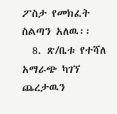ፖስታ የመክፈት ስልጣን አለዉ፡፡
  8. ጽ/ቤቱ የተሻለ አማራጭ ካገኘ ጨረታዉን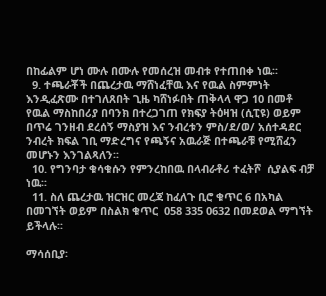በከፊልም ሆነ ሙሉ በሙሉ የመሰረዝ መብቱ የተጠበቀ ነዉ፡፡
  9. ተጫራቾች በጨረታዉ ማሸነፈቸዉ እና የዉል ስምምነት እንዲፈጽሙ በተገለጸበት ጊዜ ካሸነፉበት ጠቅላላ ዋጋ 10 በመቶ የዉል ማስከበሪያ በባንክ በተረጋገጠ የክፍያ ትዕዛዝ (ሲፒዩ) ወይም በጥሬ ገንዘብ ደረሰኝ ማስያዝ እና ንብረቱን ምስ/ደ/ወ/ አሰተዳደር ንብረት ክፍል ገቢ ማድረግና የጫኝና አዉራጅ በተጫራቹ የሚሸፈን መሆኑን እንገልጻለን፡፡
  10. የግንባታ ቁሳቁሱን የምንረከበዉ በላብራቶሪ ተፈትሾ  ሲያልፍ ብቻ ነዉ፡፡
  11. ስለ ጨረታዉ ዝርዝር መረጃ ከፈለጉ ቢሮ ቁጥር 6 በአካል በመገኘት ወይም በስልክ ቁጥር  058 335 0632 በመደወል ማግኘት ይችላሉ፡፡

ማሳሰቢያ፡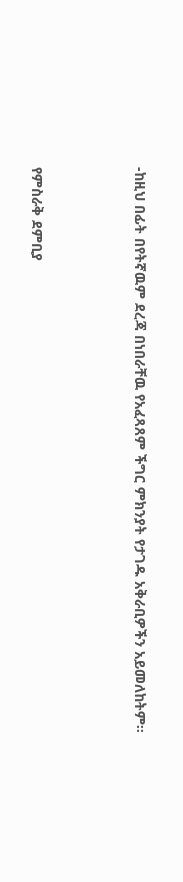-ከዚህ በፊት በየትኛዉም ደረጃ በነበራቸዉ የአፈጻጸም ችግር ምክንያት የታገዱ አቅራቢዎችን አይመለከትም፡፡



የምስራቅ ደምቢያ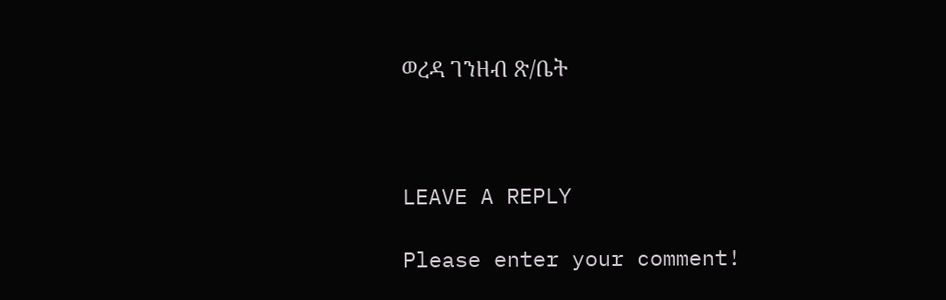ወረዳ ገንዘብ ጽ/ቤት



LEAVE A REPLY

Please enter your comment!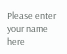Please enter your name here